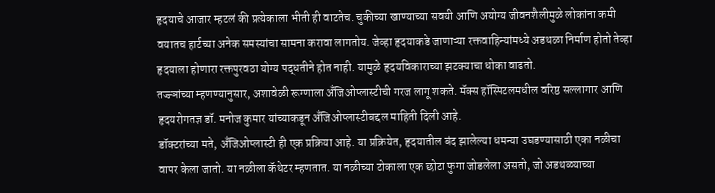हृदयाचे आजार म्हटलं की प्रत्येकाला भीती ही वाटतेच. चुकीच्या खाण्याच्या सवयी आणि अयोग्य जीवनशैलीमुळे लोकांना कमी वयातच हार्टच्या अनेक समस्यांचा सामना करावा लागतोय. जेव्हा हृदयाकडे जाणाऱ्या रक्तवाहिन्यांमध्ये अडथळा निर्माण होतो तेव्हा हृदयाला होणारा रक्तपुरवठा योग्य पद्धतीने होत नाही. यामुळे हृदयविकाराच्या झटक्याचा धोका वाढतो.
तज्ज्ञांच्या म्हणण्यानुसार, अशावेळी रूग्णाला अँजिओप्लास्टीची गरज लागू शकते. मॅक्स हॉस्पिटलमधील वरिष्ठ सल्लागार आणि हृदयरोगतज्ञ डॉ. मनोज कुमार यांच्याकडून अँजिओप्लास्टीबद्दल माहिती दिली आहे.
डॉक्टरांच्या मते, अँजिओप्लास्टी ही एक प्रक्रिया आहे. या प्रक्रियेत, हृदयातील बंद झालेल्या धमन्या उघडण्यासाठी एका नळीचा वापर केला जातो. या नळीला कॅथेटर म्हणतात. या नळीच्या टोकाला एक छोटा फुगा जोडलेला असतो, जो अडथळ्याच्या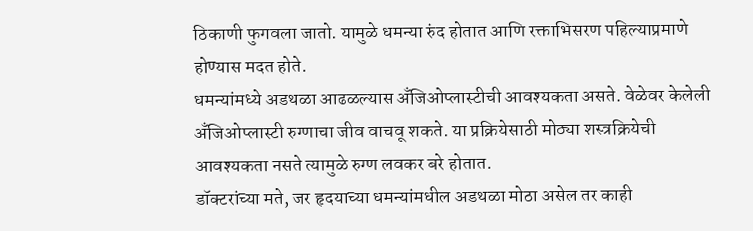ठिकाणी फुगवला जातो. यामुळे धमन्या रुंद होतात आणि रक्ताभिसरण पहिल्याप्रमाणे होण्यास मदत होते.
धमन्यांमध्ये अडथळा आढळल्यास अँजिओप्लास्टीची आवश्यकता असते. वेळेवर केलेली अँजिओप्लास्टी रुग्णाचा जीव वाचवू शकते. या प्रक्रियेसाठी मोठ्या शस्त्रक्रियेची आवश्यकता नसते त्यामुळे रुग्ण लवकर बरे होतात.
डॉक्टरांच्या मते, जर हृदयाच्या धमन्यांमधील अडथळा मोठा असेल तर काही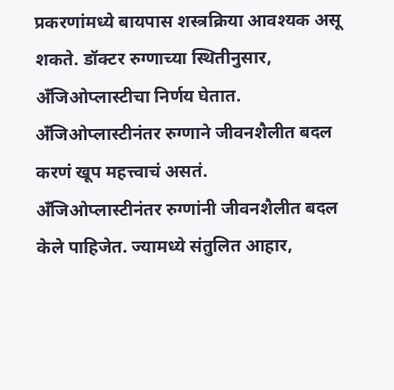प्रकरणांमध्ये बायपास शस्त्रक्रिया आवश्यक असू शकते. डॉक्टर रुग्णाच्या स्थितीनुसार, अँजिओप्लास्टीचा निर्णय घेतात. अँजिओप्लास्टीनंतर रुग्णाने जीवनशैलीत बदल करणं खूप महत्त्वाचं असतं.
अँजिओप्लास्टीनंतर रुग्णांनी जीवनशैलीत बदल केले पाहिजेत. ज्यामध्ये संतुलित आहार,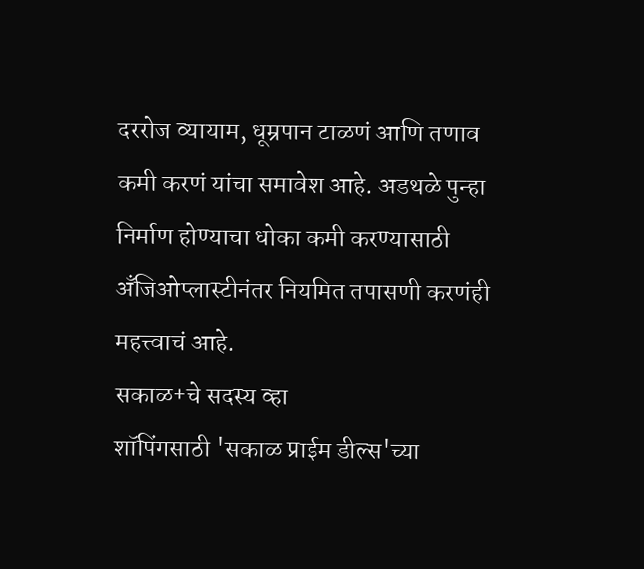दररोज व्यायाम, धूम्रपान टाळणं आणि तणाव कमी करणं यांचा समावेश आहे. अडथळे पुन्हा निर्माण होण्याचा धोका कमी करण्यासाठी अँजिओप्लास्टीनंतर नियमित तपासणी करणंही महत्त्वाचं आहे.
सकाळ+चे सदस्य व्हा
शॉपिंगसाठी 'सकाळ प्राईम डील्स'च्या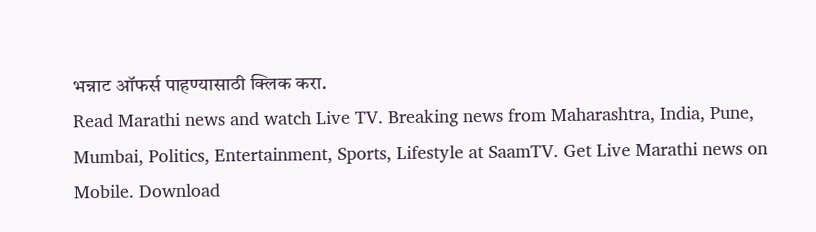भन्नाट ऑफर्स पाहण्यासाठी क्लिक करा.
Read Marathi news and watch Live TV. Breaking news from Maharashtra, India, Pune, Mumbai, Politics, Entertainment, Sports, Lifestyle at SaamTV. Get Live Marathi news on Mobile. Download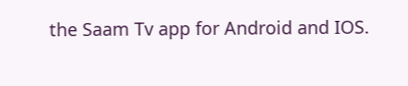the Saam Tv app for Android and IOS.